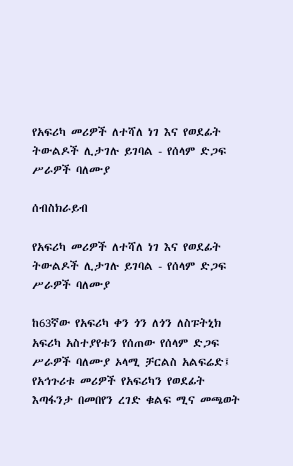የአፍሪካ መሪዎች ለተሻለ ነገ እና የወደፊት ትውልዶች ሊታገሉ ይገባል - የሰላም ድጋፍ ሥራዎች ባለሙያ

ሰብስክራይብ

የአፍሪካ መሪዎች ለተሻለ ነገ እና የወደፊት ትውልዶች ሊታገሉ ይገባል - የሰላም ድጋፍ ሥራዎች ባለሙያ

ከ63ኛው የአፍሪካ ቀን ጎን ለጎን ለስፑትኒክ አፍሪካ አስተያየቱን የሰጠው የሰላም ድጋፍ ሥራዎች ባለሙያ ኦላሚ ቻርልስ አልፍሬድ፤ የአኅጉሪቱ መሪዎች የአፍሪካን የወደፊት እጣፋንታ በመበየን ረገድ ቁልፍ ሚና መጫወት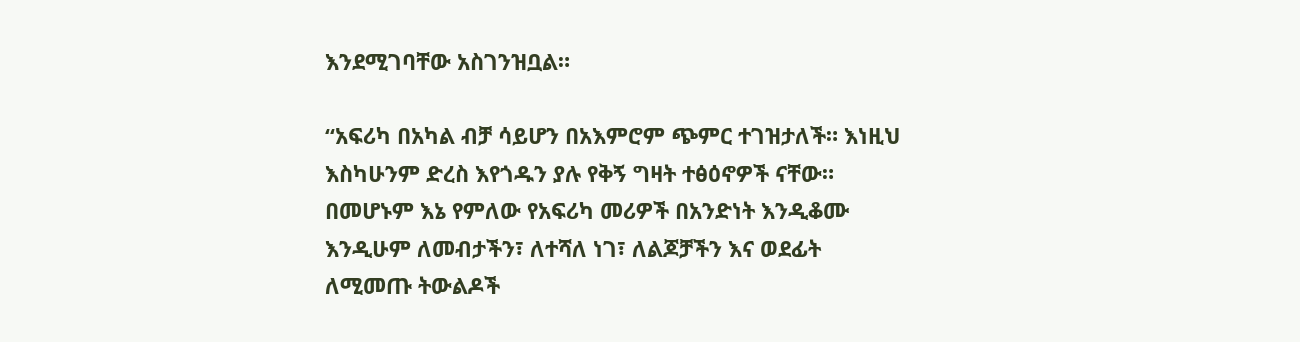እንደሚገባቸው አስገንዝቧል።

“አፍሪካ በአካል ብቻ ሳይሆን በአእምሮም ጭምር ተገዝታለች። እነዚህ እስካሁንም ድረስ እየጎዱን ያሉ የቅኝ ግዛት ተፅዕኖዎች ናቸው። በመሆኑም እኔ የምለው የአፍሪካ መሪዎች በአንድነት እንዲቆሙ እንዲሁም ለመብታችን፣ ለተሻለ ነገ፣ ለልጆቻችን እና ወደፊት ለሚመጡ ትውልዶች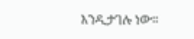እንዲታገሉ ነው፡፡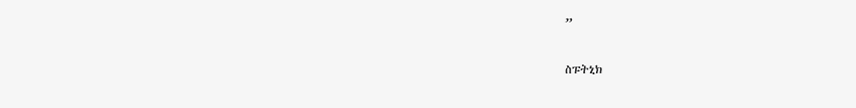”

ስፑትኒክ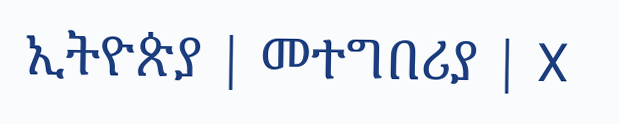ኢትዮጵያ | መተግበሪያ | X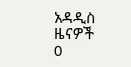አዳዲስ ዜናዎች
0